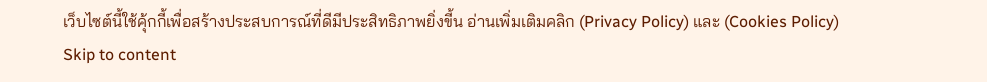เว็บไซต์นี้ใช้คุ้กกี้เพื่อสร้างประสบการณ์ที่ดีมีประสิทธิภาพยิ่งขี้น อ่านเพิ่มเติมคลิก (Privacy Policy) และ (Cookies Policy)
Skip to content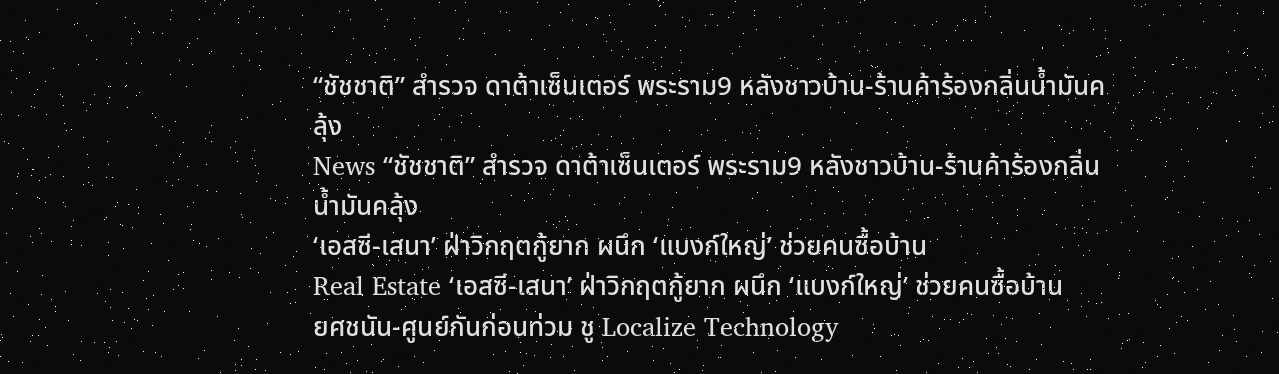“ชัชชาติ” สำรวจ ดาต้าเซ็นเตอร์ พระราม9 หลังชาวบ้าน-ร้านค้าร้องกลิ่นน้ำมันคลุ้ง
News “ชัชชาติ” สำรวจ ดาต้าเซ็นเตอร์ พระราม9 หลังชาวบ้าน-ร้านค้าร้องกลิ่นน้ำมันคลุ้ง
‘เอสซี-เสนา’ ฝ่าวิกฤตกู้ยาก ผนึก ‘แบงก์ใหญ่’ ช่วยคนซื้อบ้าน
Real Estate ‘เอสซี-เสนา’ ฝ่าวิกฤตกู้ยาก ผนึก ‘แบงก์ใหญ่’ ช่วยคนซื้อบ้าน
ยศชนัน-ศูนย์กันก่อนท่วม ชู Localize Technology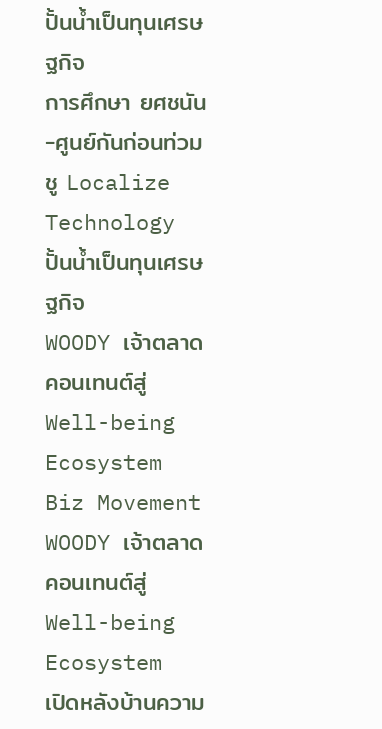ปั้นน้ำเป็นทุนเศรษฐกิจ
การศึกษา ยศชนัน-ศูนย์กันก่อนท่วม ชู Localize Technology ปั้นน้ำเป็นทุนเศรษฐกิจ
WOODY เจ้าตลาดคอนเทนต์สู่ Well-being Ecosystem
Biz Movement WOODY เจ้าตลาดคอนเทนต์สู่ Well-being Ecosystem
เปิดหลังบ้านความ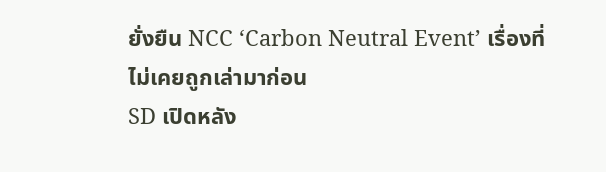ยั่งยืน NCC ‘Carbon Neutral Event’ เรื่องที่ไม่เคยถูกเล่ามาก่อน
SD เปิดหลัง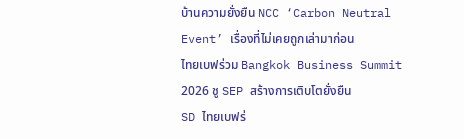บ้านความยั่งยืน NCC ‘Carbon Neutral Event’ เรื่องที่ไม่เคยถูกเล่ามาก่อน
ไทยเบฟร่วม Bangkok Business Summit 2026 ชู SEP สร้างการเติบโตยั่งยืน
SD ไทยเบฟร่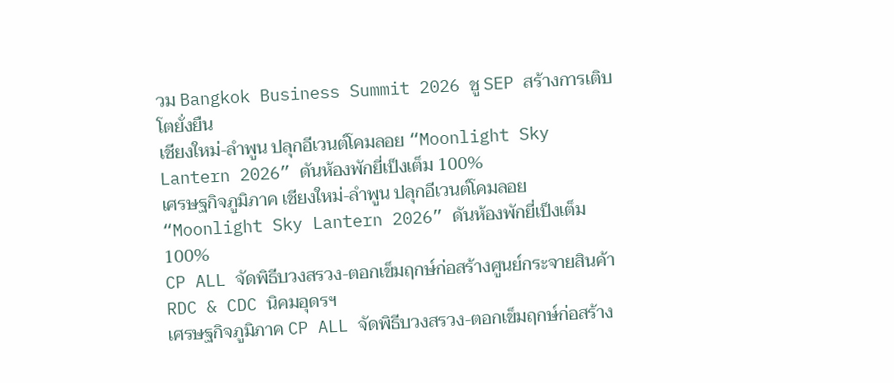วม Bangkok Business Summit 2026 ชู SEP สร้างการเติบโตยั่งยืน
เชียงใหม่-ลำพูน ปลุกอีเวนต์โคมลอย “Moonlight Sky Lantern 2026” ดันห้องพักยี่เป็งเต็ม 100%
เศรษฐกิจภูมิภาค เชียงใหม่-ลำพูน ปลุกอีเวนต์โคมลอย “Moonlight Sky Lantern 2026” ดันห้องพักยี่เป็งเต็ม 100%
CP ALL จัดพิธีบวงสรวง-ตอกเข็มฤกษ์ก่อสร้างศูนย์กระจายสินค้า RDC & CDC นิคมอุดรฯ
เศรษฐกิจภูมิภาค CP ALL จัดพิธีบวงสรวง-ตอกเข็มฤกษ์ก่อสร้าง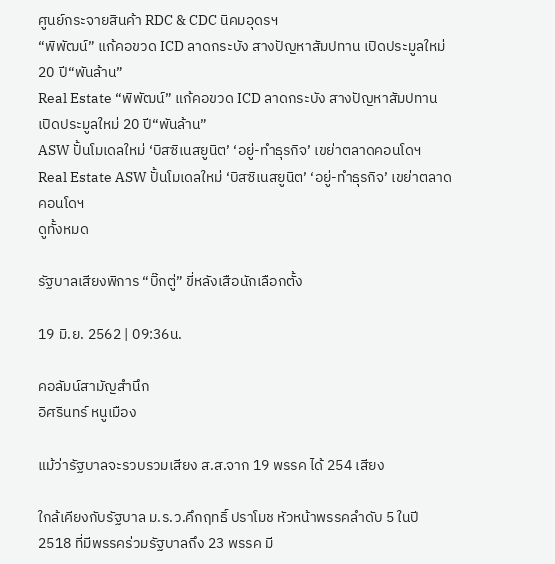ศูนย์กระจายสินค้า RDC & CDC นิคมอุดรฯ
“พิพัฒน์” แก้คอขวด ICD ลาดกระบัง สางปัญหาสัมปทาน เปิดประมูลใหม่ 20 ปี“พันล้าน”
Real Estate “พิพัฒน์” แก้คอขวด ICD ลาดกระบัง สางปัญหาสัมปทาน เปิดประมูลใหม่ 20 ปี“พันล้าน”
ASW ปั้นโมเดลใหม่ ‘บิสซิเนสยูนิต’ ‘อยู่-ทำธุรกิจ’ เขย่าตลาดคอนโดฯ
Real Estate ASW ปั้นโมเดลใหม่ ‘บิสซิเนสยูนิต’ ‘อยู่-ทำธุรกิจ’ เขย่าตลาดคอนโดฯ
ดูทั้งหมด

รัฐบาลเสียงพิการ “บิ๊กตู่” ขี่หลังเสือนักเลือกตั้ง

19 มิ.ย. 2562 | 09:36น.

คอลัมน์สามัญสำนึก
อิศรินทร์ หนูเมือง

แม้ว่ารัฐบาลจะรวบรวมเสียง ส.ส.จาก 19 พรรค ได้ 254 เสียง

ใกล้เคียงกับรัฐบาล ม.ร.ว.คึกฤทธิ์ ปราโมช หัวหน้าพรรคลำดับ 5 ในปี 2518 ที่มีพรรคร่วมรัฐบาลถึง 23 พรรค มี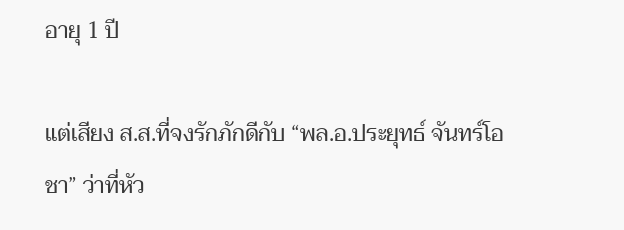อายุ 1 ปี

แต่เสียง ส.ส.ที่จงรักภักดีกับ “พล.อ.ประยุทธ์ จันทร์โอชา” ว่าที่หัว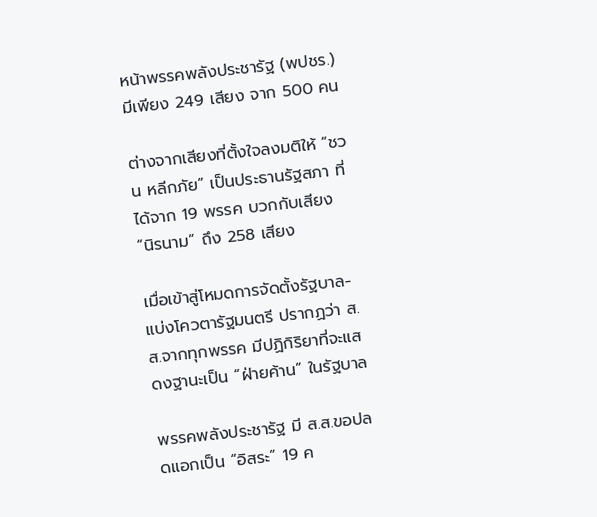หน้าพรรคพลังประชารัฐ (พปชร.) มีเพียง 249 เสียง จาก 500 คน

ต่างจากเสียงที่ตั้งใจลงมติให้ “ชวน หลีกภัย” เป็นประธานรัฐสภา ที่ได้จาก 19 พรรค บวกกับเสียง “นิรนาม” ถึง 258 เสียง

เมื่อเข้าสู่โหมดการจัดตั้งรัฐบาล-แบ่งโควตารัฐมนตรี ปรากฏว่า ส.ส.จากทุกพรรค มีปฏิกิริยาที่จะแสดงฐานะเป็น “ฝ่ายค้าน” ในรัฐบาล

พรรคพลังประชารัฐ มี ส.ส.ขอปลดแอกเป็น “อิสระ” 19 ค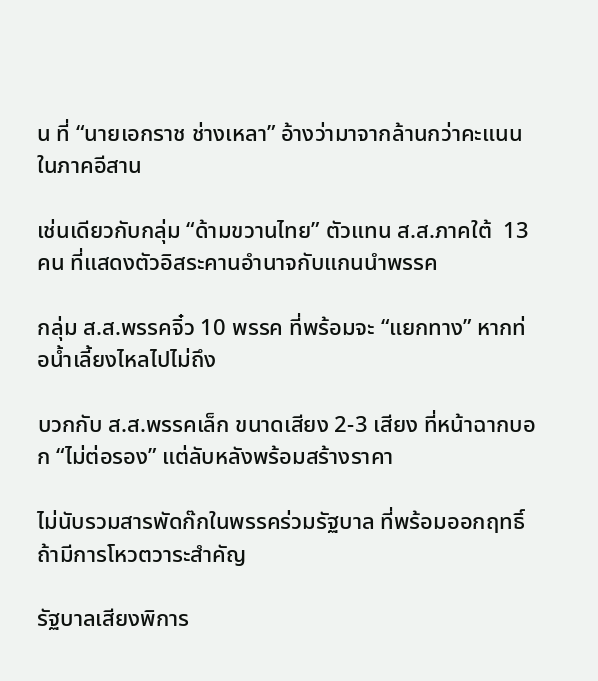น ที่ “นายเอกราช ช่างเหลา” อ้างว่ามาจากล้านกว่าคะแนนในภาคอีสาน

เช่นเดียวกับกลุ่ม “ด้ามขวานไทย” ตัวแทน ส.ส.ภาคใต้  13 คน ที่แสดงตัวอิสระคานอำนาจกับแกนนำพรรค

กลุ่ม ส.ส.พรรคจิ๋ว 10 พรรค ที่พร้อมจะ “แยกทาง” หากท่อน้ำเลี้ยงไหลไปไม่ถึง

บวกกับ ส.ส.พรรคเล็ก ขนาดเสียง 2-3 เสียง ที่หน้าฉากบอก “ไม่ต่อรอง” แต่ลับหลังพร้อมสร้างราคา

ไม่นับรวมสารพัดก๊กในพรรคร่วมรัฐบาล ที่พร้อมออกฤทธิ์ ถ้ามีการโหวตวาระสำคัญ

รัฐบาลเสียงพิการ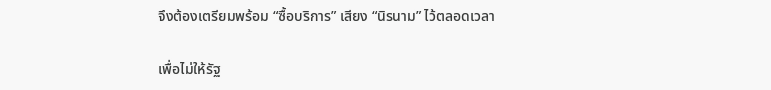จึงต้องเตรียมพร้อม “ซื้อบริการ” เสียง “นิรนาม” ไว้ตลอดเวลา

เพื่อไม่ให้รัฐ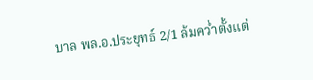บาล พล.อ.ประยุทธ์ 2/1 ล้มคว่ำตั้งแต่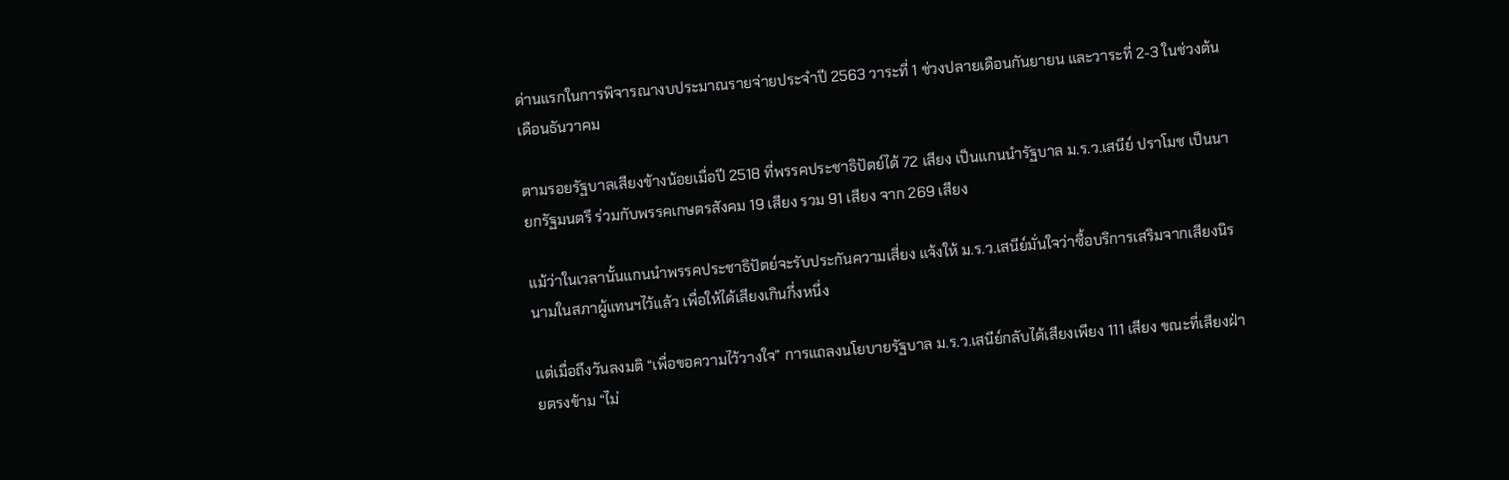ด่านแรกในการพิจารณางบประมาณรายจ่ายประจำปี 2563 วาระที่ 1 ช่วงปลายเดือนกันยายน และวาระที่ 2-3 ในช่วงต้นเดือนธันวาคม

ตามรอยรัฐบาลเสียงข้างน้อยเมื่อปี 2518 ที่พรรคประชาธิปัตย์ได้ 72 เสียง เป็นแกนนำรัฐบาล ม.ร.ว.เสนีย์ ปราโมช เป็นนายกรัฐมนตรี ร่วมกับพรรคเกษตรสังคม 19 เสียง รวม 91 เสียง จาก 269 เสียง

แม้ว่าในเวลานั้นแกนนำพรรคประชาธิปัตย์จะรับประกันความเสี่ยง แจ้งให้ ม.ร.ว.เสนีย์มั่นใจว่าซื้อบริการเสริมจากเสียงนิรนามในสภาผู้แทนฯไว้แล้ว เพื่อให้ได้เสียงเกินกึ่งหนึ่ง

แต่เมื่อถึงวันลงมติ “เพื่อขอความไว้วางใจ” การแถลงนโยบายรัฐบาล ม.ร.ว.เสนีย์กลับได้เสียงเพียง 111 เสียง ขณะที่เสียงฝ่ายตรงข้าม “ไม่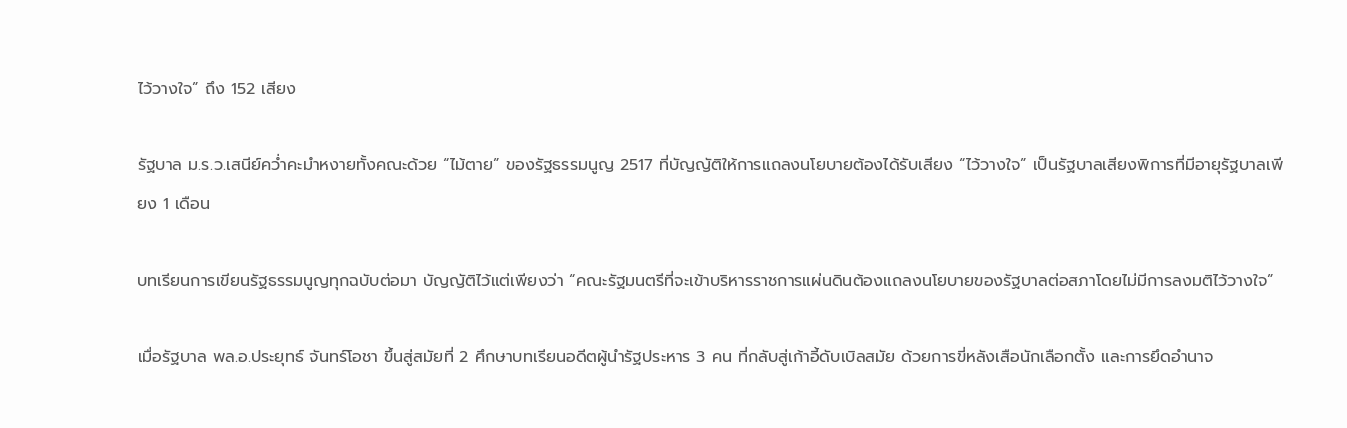ไว้วางใจ” ถึง 152 เสียง

รัฐบาล ม.ร.ว.เสนีย์คว่ำคะมำหงายทั้งคณะด้วย “ไม้ตาย” ของรัฐธรรมนูญ 2517 ที่บัญญัติให้การแถลงนโยบายต้องได้รับเสียง “ไว้วางใจ” เป็นรัฐบาลเสียงพิการที่มีอายุรัฐบาลเพียง 1 เดือน

บทเรียนการเขียนรัฐธรรมนูญทุกฉบับต่อมา บัญญัติไว้แต่เพียงว่า “คณะรัฐมนตรีที่จะเข้าบริหารราชการแผ่นดินต้องแถลงนโยบายของรัฐบาลต่อสภาโดยไม่มีการลงมติไว้วางใจ”

เมื่อรัฐบาล พล.อ.ประยุทธ์ จันทร์โอชา ขึ้นสู่สมัยที่ 2 ศึกษาบทเรียนอดีตผู้นำรัฐประหาร 3 คน ที่กลับสู่เก้าอี้ดับเบิลสมัย ด้วยการขี่หลังเสือนักเลือกตั้ง และการยึดอำนาจ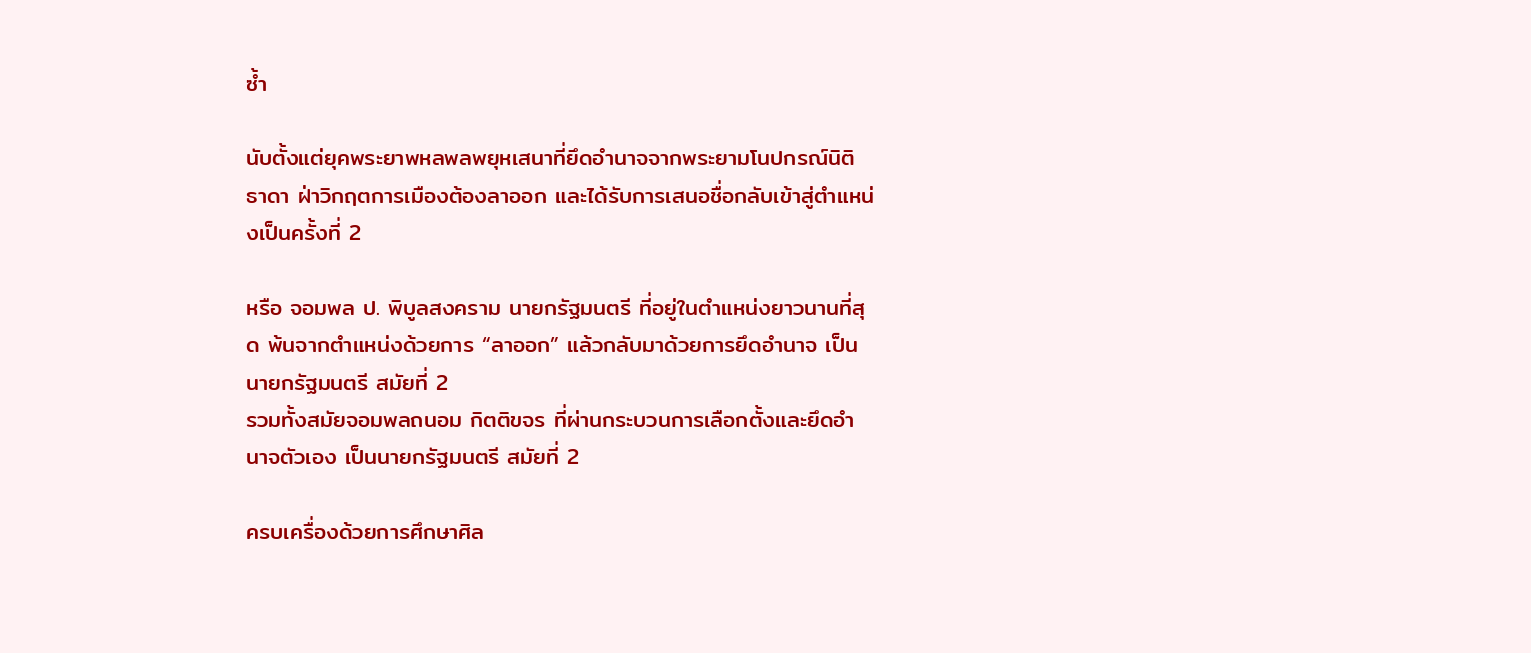ซ้ำ

นับตั้งแต่ยุคพระยาพหลพลพยุหเสนาที่ยึดอำนาจจากพระยามโนปกรณ์นิติธาดา ฝ่าวิกฤตการเมืองต้องลาออก และได้รับการเสนอชื่อกลับเข้าสู่ตำแหน่งเป็นครั้งที่ 2

หรือ จอมพล ป. พิบูลสงคราม นายกรัฐมนตรี ที่อยู่ในตำแหน่งยาวนานที่สุด พ้นจากตำแหน่งด้วยการ “ลาออก” แล้วกลับมาด้วยการยึดอำนาจ เป็นนายกรัฐมนตรี สมัยที่ 2
รวมทั้งสมัยจอมพลถนอม กิตติขจร ที่ผ่านกระบวนการเลือกตั้งและยึดอำนาจตัวเอง เป็นนายกรัฐมนตรี สมัยที่ 2

ครบเครื่องด้วยการศึกษาศิล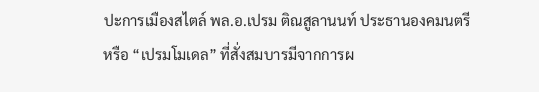ปะการเมืองสไตล์ พล.อ.เปรม ติณสูลานนท์ ประธานองคมนตรี หรือ “เปรมโมเดล” ที่สั่งสมบารมีจากการผ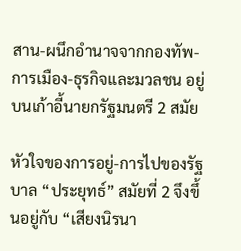สาน-ผนึกอำนาจจากกองทัพ-การเมือง-ธุรกิจและมวลชน อยู่บนเก้าอี้นายกรัฐมนตรี 2 สมัย

หัวใจของการอยู่-การไปของรัฐบาล “ประยุทธ์” สมัยที่ 2 จึงขึ้นอยู่กับ “เสียงนิรนา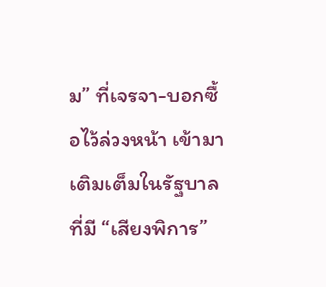ม” ที่เจรจา-บอกซื้อไว้ล่วงหน้า เข้ามาเติมเต็มในรัฐบาลที่มี “เสียงพิการ”